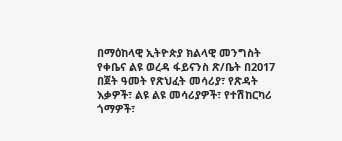በማዕከላዊ ኢትዮጵያ ክልላዊ መንግስት የቀቤና ልዩ ወረዳ ፋይናንስ ጽ/ቤት በ2017 በጀት ዓመት የጽህፈት መሳሪያ፣ የጽዳት እቃዎች፣ ልዩ ልዩ መሳሪያዎች፣ የተሽከርካሪ ጎማዎች፣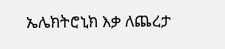ኤሌክትሮኒክ እቃ ለጨረታ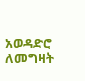አወዳድሮ ለመግዛት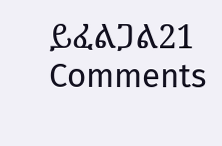ይፈልጋል21 Comments